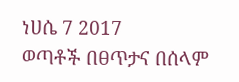ነሀሴ 7 2017
ወጣቶች በፀጥታና በሰላም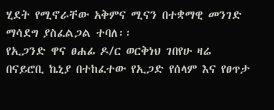ሂደት የሚኖራቸው አቅምና ሚናን በተቋማዊ መንገድ ማሳደግ ያስፈልጋል ተባለ፡፡
የኢጋንድ ዋና ፀሐፊ ዶ/ር ወርቅነህ ገበየሁ ዛሬ በናይሮቢ ኬኒያ በተከፈተው የኢጋድ የሰላም እና የፀጥታ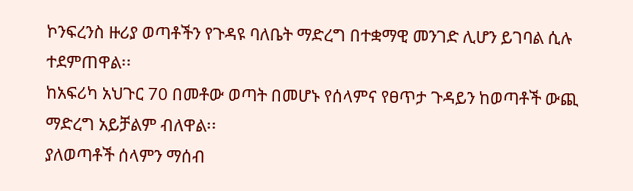ኮንፍረንስ ዙሪያ ወጣቶችን የጉዳዩ ባለቤት ማድረግ በተቋማዊ መንገድ ሊሆን ይገባል ሲሉ ተደምጠዋል፡፡
ከአፍሪካ አህጉር 70 በመቶው ወጣት በመሆኑ የሰላምና የፀጥታ ጉዳይን ከወጣቶች ውጪ ማድረግ አይቻልም ብለዋል፡፡
ያለወጣቶች ሰላምን ማሰብ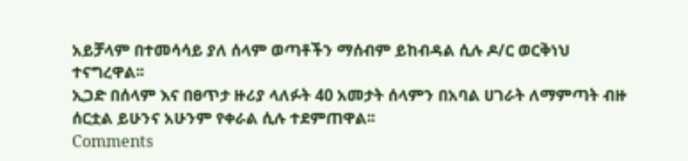አይቻላም በተመሳሳይ ያለ ሰላም ወጣቶችን ማሰብም ይከብዳል ሲሉ ዶ/ር ወርቅነህ ተናግረዋል፡፡
ኢጋድ በሰላም እና በፀጥታ ዙሪያ ላለፉት 40 አመታት ሰላምን በአባል ሀገራት ለማምጣት ብዙ ሰርቷል ይሁንና አሁንም የቀራል ሲሉ ተደምጠዋል፡፡
Comments